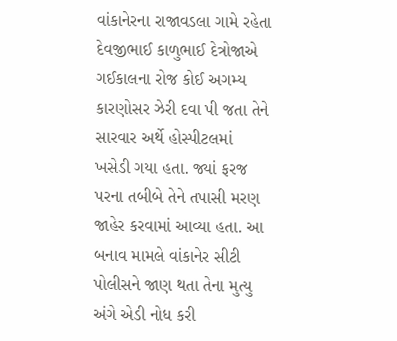વાંકાનેરના રાજાવડલા ગામે રહેતા દેવજીભાઈ કાળુભાઈ દેત્રોજાએ ગઈકાલના રોજ કોઈ અગમ્ય કારણોસર ઝેરી દવા પી જતા તેને સારવાર અર્થે હોસ્પીટલમાં ખસેડી ગયા હતા. જ્યાં ફરજ પરના તબીબે તેને તપાસી મરણ જાહેર કરવામાં આવ્યા હતા. આ બનાવ મામલે વાંકાનેર સીટી પોલીસને જાણ થતા તેના મુત્યુ અંગે એડી નોધ કરી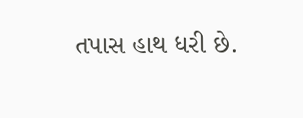તપાસ હાથ ધરી છે.